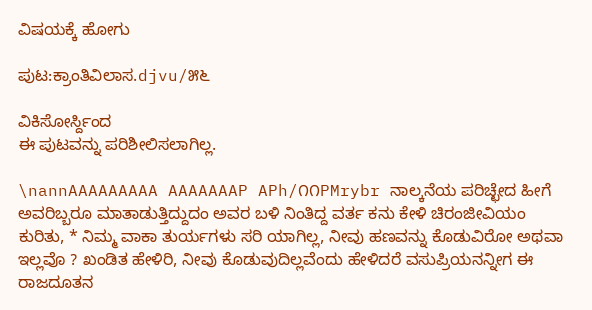ವಿಷಯಕ್ಕೆ ಹೋಗು

ಪುಟ:ಕ್ರಾಂತಿವಿಲಾಸ.djvu/೫೬

ವಿಕಿಸೋರ್ಸ್ದಿಂದ
ಈ ಪುಟವನ್ನು ಪರಿಶೀಲಿಸಲಾಗಿಲ್ಲ.

\nannAAAAAAAAA AAAAAAAP APh/೧೧PMrybr ನಾಲ್ಕನೆಯ ಪರಿಚ್ಛೇದ ಹೀಗೆ ಅವರಿಬ್ಬರೂ ಮಾತಾಡುತ್ತಿದ್ದುದಂ ಅವರ ಬಳಿ ನಿಂತಿದ್ದ ವರ್ತ ಕನು ಕೇಳಿ ಚಿರಂಜೀವಿಯಂ ಕುರಿತು, * ನಿಮ್ಮ ವಾಕಾ ತುರ್ಯಗಳು ಸರಿ ಯಾಗಿಲ್ಲ, ನೀವು ಹಣವನ್ನು ಕೊಡುವಿರೋ ಅಥವಾ ಇಲ್ಲವೊ ? ಖಂಡಿತ ಹೇಳಿರಿ, ನೀವು ಕೊಡುವುದಿಲ್ಲವೆಂದು ಹೇಳಿದರೆ ವಸುಪ್ರಿಯನನ್ನೀಗ ಈ ರಾಜದೂತನ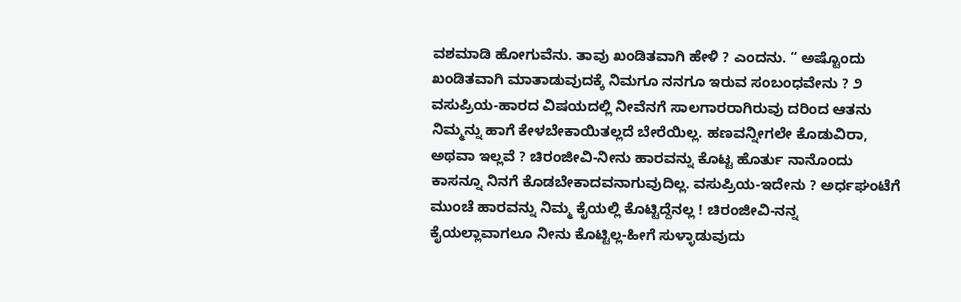ವಶಮಾಡಿ ಹೋಗುವೆನು. ತಾವು ಖಂಡಿತವಾಗಿ ಹೇಳಿ ? ಎಂದನು. “ ಅಷ್ಟೊಂದು ಖಂಡಿತವಾಗಿ ಮಾತಾಡುವುದಕ್ಕೆ ನಿಮಗೂ ನನಗೂ ಇರುವ ಸಂಬಂಧವೇನು ? ೨ ವಸುಪ್ರಿಯ-ಹಾರದ ವಿಷಯದಲ್ಲಿ ನೀವೆನಗೆ ಸಾಲಗಾರರಾಗಿರುವು ದರಿಂದ ಆತನು ನಿಮ್ಮನ್ನು ಹಾಗೆ ಕೇಳಬೇಕಾಯಿತಲ್ಲದೆ ಬೇರೆಯಿಲ್ಲ. ಹಣವನ್ನೀಗಲೇ ಕೊಡುವಿರಾ, ಅಥವಾ ಇಲ್ಲವೆ ? ಚಿರಂಜೀವಿ-ನೀನು ಹಾರವನ್ನು ಕೊಟ್ಟ ಹೊರ್ತು ನಾನೊಂದು ಕಾಸನ್ನೂ ನಿನಗೆ ಕೊಡಬೇಕಾದವನಾಗುವುದಿಲ್ಲ. ವಸುಪ್ರಿಯ-ಇದೇನು ? ಅರ್ಧಘಂಟೆಗೆ ಮುಂಚೆ ಹಾರವನ್ನು ನಿಮ್ಮ ಕೈಯಲ್ಲಿ ಕೊಟ್ಟಿದ್ದೆನಲ್ಲ ! ಚಿರಂಜೀವಿ-ನನ್ನ ಕೈಯಲ್ಲಾವಾಗಲೂ ನೀನು ಕೊಟ್ಟಿಲ್ಲ-ಹೀಗೆ ಸುಳ್ಳಾಡುವುದು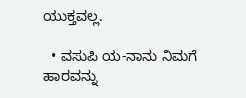ಯುಕ್ತವಲ್ಲ.

  • ವಸುಪಿ ಯ-ನಾನು ನಿಮಗೆ ಹಾರವನ್ನು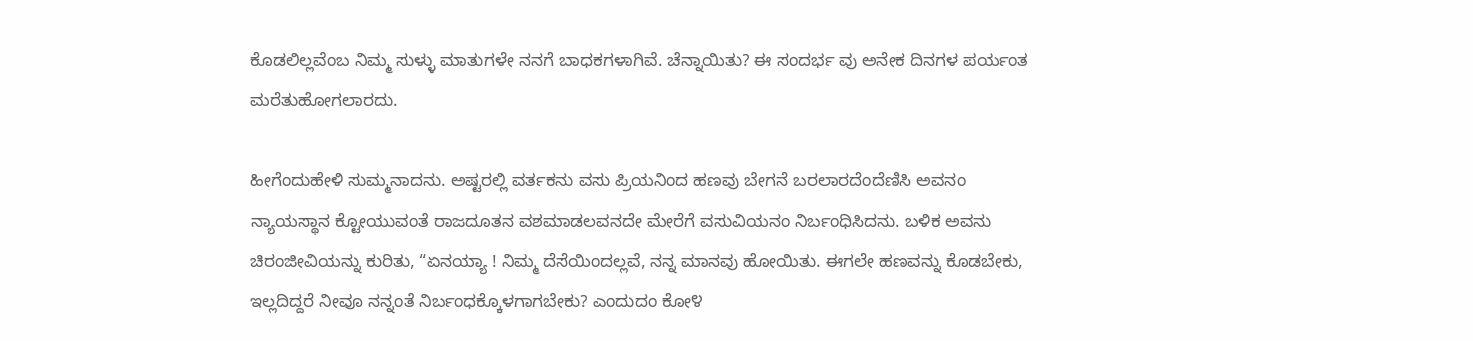ಕೊಡಲಿಲ್ಲವೆಂಬ ನಿಮ್ಮ ಸುಳ್ಳು ಮಾತುಗಳೇ ನನಗೆ ಬಾಧಕಗಳಾಗಿವೆ. ಚೆನ್ನಾಯಿತು? ಈ ಸಂದರ್ಭ ವು ಅನೇಕ ದಿನಗಳ ಪರ್ಯಂತ ಮರೆತುಹೋಗಲಾರದು.

ಹೀಗೆಂದುಹೇಳಿ ಸುಮ್ಮನಾದನು. ಅಷ್ಟರಲ್ಲಿ ವರ್ತಕನು ವಸು ಪ್ರಿಯನಿಂದ ಹಣವು ಬೇಗನೆ ಬರಲಾರದೆಂದೆಣಿಸಿ ಅವನಂ ನ್ಯಾಯಸ್ಥಾನ ಕ್ಟೋಯುವಂತೆ ರಾಜದೂತನ ವಶಮಾಡಲವನದೇ ಮೇರೆಗೆ ವಸುವಿಯನಂ ನಿರ್ಬಂಧಿಸಿದನು. ಬಳಿಕ ಅವನು ಚಿರಂಜೀವಿಯನ್ನು ಕುರಿತು, “ಏನಯ್ಯಾ ! ನಿಮ್ಮ ದೆಸೆಯಿಂದಲ್ಲವೆ, ನನ್ನ ಮಾನವು ಹೋಯಿತು. ಈಗಲೇ ಹಣವನ್ನು ಕೊಡಬೇಕು, ಇಲ್ಲದಿದ್ದರೆ ನೀವೂ ನನ್ನಂತೆ ನಿರ್ಬಂಧಕ್ಕೊಳಗಾಗಬೇಕು? ಎಂದುದಂ ಕೋ೪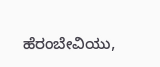ಹೆರಂಬೇವಿಯು,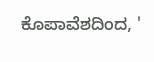ಕೊಪಾವೆಶದಿಂದ, '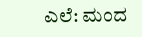ಎಲೆ: ಮಂದ